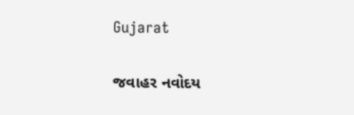Gujarat

જવાહર નવોદય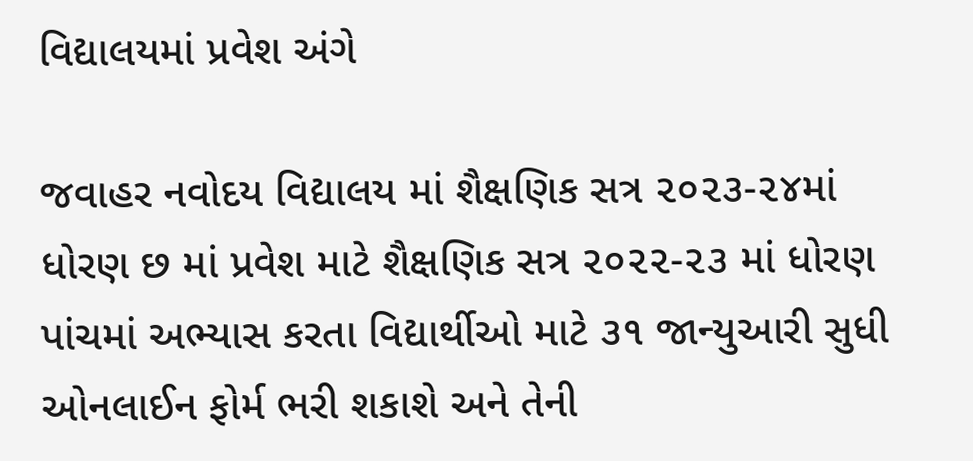વિદ્યાલયમાં પ્રવેશ અંગે

જવાહર નવોદય વિદ્યાલય માં શૈક્ષણિક સત્ર ૨૦૨૩-૨૪માં ધોરણ છ માં પ્રવેશ માટે શૈક્ષણિક સત્ર ૨૦૨૨-૨૩ માં ધોરણ પાંચમાં અભ્યાસ કરતા વિદ્યાર્થીઓ માટે ૩૧ જાન્યુઆરી સુધી ઓનલાઈન ફોર્મ ભરી શકાશે અને તેની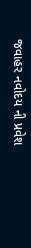જવાહર નવોદય ની પ્રવેશ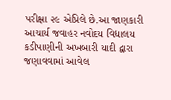પરીક્ષા ૨૯ એપ્રિલે છે.આ જાણકારી આચાર્ય જવાહર નવોદય વિદ્યાલય કડીપાણીની અખબારી યાદી દ્વારા જણાવવામાં આવેલ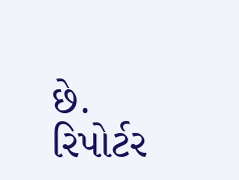છે.
રિપોર્ટર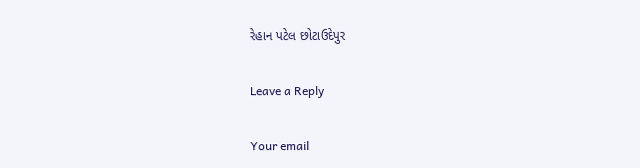રેહાન પટેલ છોટાઉદેપુર

Leave a Reply

Your email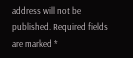address will not be published. Required fields are marked *